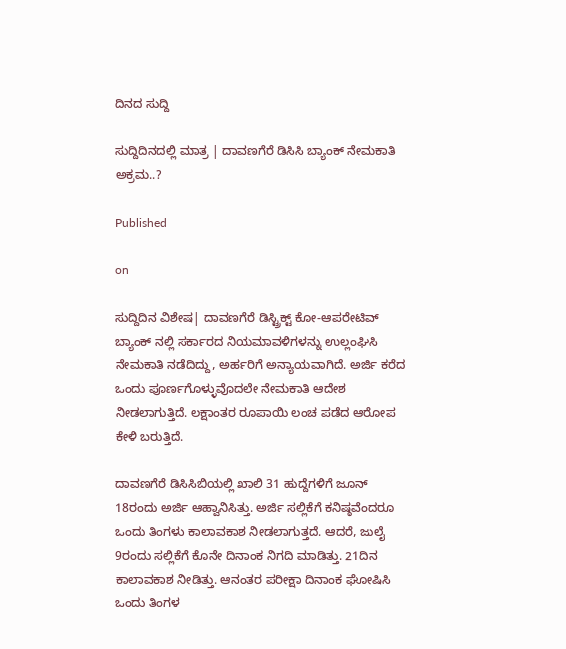ದಿನದ ಸುದ್ದಿ

ಸುದ್ದಿದಿನದಲ್ಲಿ ಮಾತ್ರ | ದಾವಣಗೆರೆ ಡಿಸಿಸಿ ಬ್ಯಾಂಕ್ ನೇಮಕಾತಿ ಅಕ್ರಮ..?

Published

on

ಸುದ್ದಿದಿನ ವಿಶೇಷ| ದಾವಣಗೆರೆ ಡಿಸ್ಟ್ರಿಕ್ಟ್ ಕೋ-ಆಪರೇಟಿವ್ ಬ್ಯಾಂಕ್ ನಲ್ಲಿ ಸರ್ಕಾರದ ನಿಯಮಾವಳಿಗಳನ್ನು ಉಲ್ಲಂಘಿಸಿ ನೇಮಕಾತಿ ನಡೆದಿದ್ದು, ಅರ್ಹರಿಗೆ ಅನ್ಯಾಯವಾಗಿದೆ. ಅರ್ಜಿ ಕರೆದ ಒಂದು ಪೂರ್ಣಗೊಳ್ಳುವೊದಲೇ ನೇಮಕಾತಿ ಆದೇಶ ನೀಡಲಾಗುತ್ತಿದೆ. ಲಕ್ಷಾಂತರ ರೂಪಾಯಿ ಲಂಚ ಪಡೆದ ಆರೋಪ ಕೇಳಿ ಬರುತ್ತಿದೆ.

ದಾವಣಗೆರೆ ಡಿಸಿಸಿಬಿಯಲ್ಲಿ ಖಾಲಿ 31 ಹುದ್ದೆಗಳಿಗೆ ಜೂನ್ 18ರಂದು ಅರ್ಜಿ ಆಹ್ವಾನಿಸಿತ್ತು. ಅರ್ಜಿ ಸಲ್ಲಿಕೆಗೆ ಕನಿಷ್ಠವೆಂದರೂ ಒಂದು ತಿಂಗಳು ಕಾಲಾವಕಾಶ ನೀಡಲಾಗುತ್ತದೆ. ಆದರೆ, ಜುಲೈ 9ರಂದು ಸಲ್ಲಿಕೆಗೆ ಕೊನೇ ದಿನಾಂಕ ನಿಗದಿ ಮಾಡಿತ್ತು. 21ದಿನ ಕಾಲಾವಕಾಶ ನೀಡಿತ್ತು. ಆನಂತರ ಪರೀಕ್ಷಾ ದಿನಾಂಕ ಘೋಷಿಸಿ ಒಂದು ತಿಂಗಳ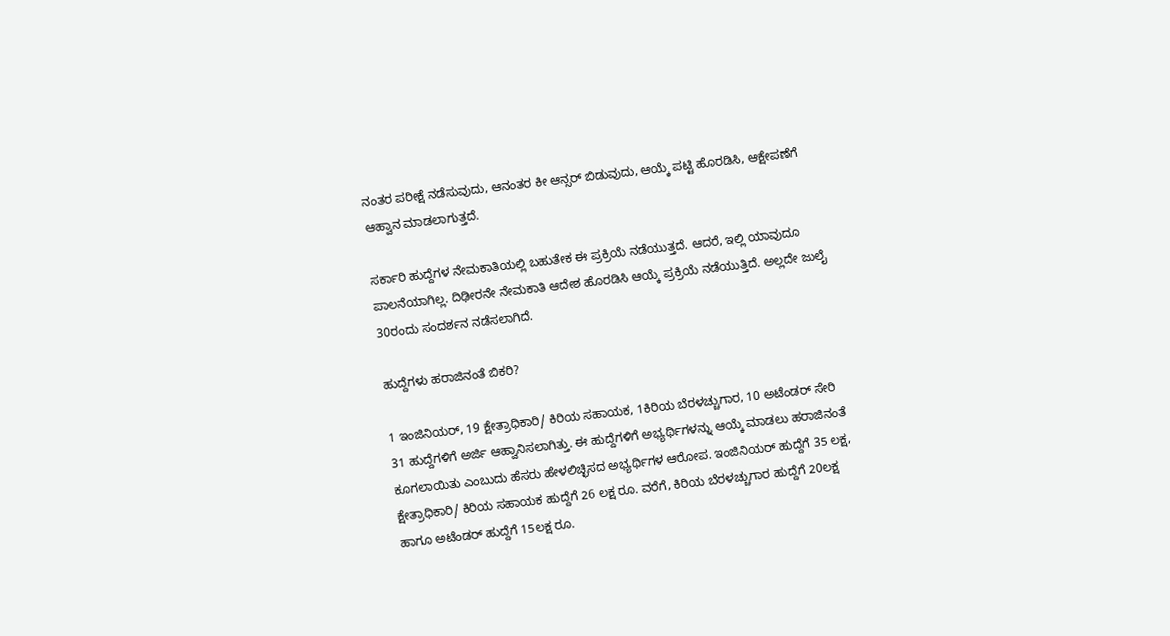ನಂತರ ಪರೀಕ್ಷೆ ನಡೆಸುವುದು, ಆನಂತರ ಕೀ ಆನ್ಸರ್ ಬಿಡುವುದು, ಆಯ್ಕೆ ಪಟ್ಟಿ ಹೊರಡಿಸಿ, ಆಕ್ಷೇಪಣೆಗೆ ಆಹ್ವಾನ ಮಾಡಲಾಗುತ್ತದೆ.

ಸರ್ಕಾರಿ ಹುದ್ದೆಗಳ ನೇಮಕಾತಿಯಲ್ಲಿ ಬಹುತೇಕ ಈ ಪ್ರಕ್ರಿಯೆ ನಡೆಯುತ್ತದೆ. ಆದರೆ, ಇಲ್ಲಿ ಯಾವುದೂ ಪಾಲನೆಯಾಗಿಲ್ಲ. ದಿಢೀರನೇ ನೇಮಕಾತಿ ಆದೇಶ ಹೊರಡಿಸಿ ಆಯ್ಕೆ ಪ್ರಕ್ರಿಯೆ ನಡೆಯುತ್ತಿದೆ. ಅಲ್ಲದೇ ಜುಲೈ 30ರಂದು ಸಂದರ್ಶನ ನಡೆಸಲಾಗಿದೆ.

ಹುದ್ದೆಗಳು ಹರಾಜಿನಂತೆ ಬಿಕರಿ?

1 ಇಂಜಿನಿಯರ್, 19 ಕ್ಷೇತ್ರಾಧಿಕಾರಿ/ ಕಿರಿಯ ಸಹಾಯಕ, 1ಕಿರಿಯ ಬೆರಳಚ್ಚುಗಾರ, 10 ಅಟೆಂಡರ್ ಸೇರಿ 31 ಹುದ್ದೆಗಳಿಗೆ ಅರ್ಜಿ ಆಹ್ವಾನಿಸಲಾಗಿತ್ತು. ಈ ಹುದ್ದೆಗಳಿಗೆ ಅಭ್ಯರ್ಥಿಗಳನ್ನು ಆಯ್ಕೆ ಮಾಡಲು ಹರಾಜಿನಂತೆ ಕೂಗಲಾಯಿತು ಎಂಬುದು ಹೆಸರು ಹೇಳಲಿಚ್ಛಿಸದ ಅಭ್ಯರ್ಥಿಗಳ ಆರೋಪ. ಇಂಜಿನಿಯರ್ ಹುದ್ದೆಗೆ 35 ಲಕ್ಷ, ಕ್ಷೇತ್ರಾಧಿಕಾರಿ/ ಕಿರಿಯ ಸಹಾಯಕ ಹುದ್ದೆಗೆ 26 ಲಕ್ಷ ರೂ. ವರೆಗೆ, ಕಿರಿಯ ಬೆರಳಚ್ಚುಗಾರ ಹುದ್ದೆಗೆ 20ಲಕ್ಷ ಹಾಗೂ ಅಟೆಂಡರ್ ಹುದ್ದೆಗೆ 15ಲಕ್ಷ ರೂ.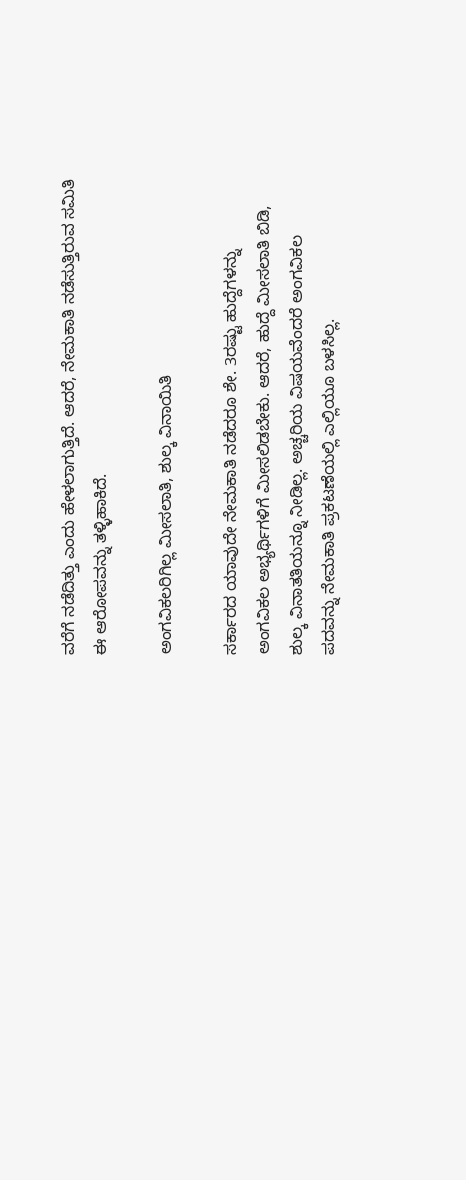ವರೆಗೆ ನಡೆದಿತ್ತು ಎಂದು ಹೇಳಲಾಗುತ್ತಿದೆ. ಆದರೆ, ನೇಮಕಾತಿ ನಡೆಸುತ್ತಿರುವ ಸಮಿತಿ ಈ ಆರೋಪವನ್ನು ತಳ್ಳಿಹಾಕಿದೆ.

ಅಂಗವಿಕಲರಿಗಿಲ್ಲ ಮೀಸಲಾತಿ, ಶುಲ್ಕ ವಿನಾಯಿತಿ

ಸರ್ಕಾರದ ಯಾವುದೇ ನೇಮಕಾತಿ ನಡೆದರೂ ಶೇ. 3ರಷ್ಟು ಹುದ್ದೆಗಳನ್ನು ಅಂಗವಿಕಲ ಅಭ್ಯರ್ಥಿಗಳಿಗೆ ಮೀಸಲಿಡಬೇಕು. ಆದರೆ, ಹುದ್ದೆ ಮೀಸಲಾತಿ ಬಿಡಿ, ಶುಲ್ಕ ವಿನಾತತಿಯನ್ನೂ ನೀಡಿಲ್ಲ. ಅಚ್ಚರಿಯ ವಿಷಯವೆಂದರೆ ಅಂಗವಿಕಲ ಪದವನ್ನು ನೇಮಕಾತಿ ಪ್ರಕಟಣೆಯಲ್ಲಿ ಎಲ್ಲಿಯೂ ಬಳಸಿಲ್ಲ.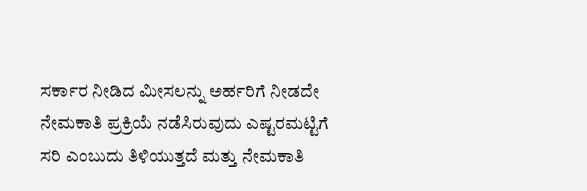ಸರ್ಕಾರ ನೀಡಿದ ಮೀಸಲನ್ನು ಅರ್ಹರಿಗೆ ನೀಡದೇ ನೇಮಕಾತಿ ಪ್ರಕ್ರಿಯೆ ನಡೆಸಿರುವುದು ಎಷ್ಟರಮಟ್ಟಿಗೆ ಸರಿ ಎಂಬುದು ತಿಳಿಯುತ್ತದೆ ಮತ್ತು ನೇಮಕಾತಿ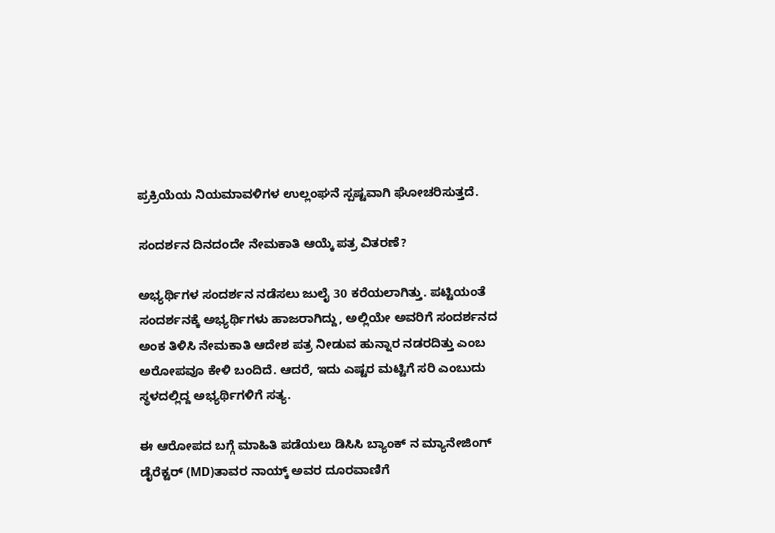ಪ್ರಕ್ರಿಯೆಯ ನಿಯಮಾವಳಿಗಳ ಉಲ್ಲಂಘನೆ ಸ್ಪಷ್ಟವಾಗಿ ಘೋಚರಿಸುತ್ತದೆ.

ಸಂದರ್ಶನ ದಿನದಂದೇ ನೇಮಕಾತಿ ಆಯ್ಕೆ ಪತ್ರ ವಿತರಣೆ?

ಅಭ್ಯರ್ಥಿಗಳ ಸಂದರ್ಶನ ನಡೆಸಲು ಜುಲೈ 30 ಕರೆಯಲಾಗಿತ್ತು. ಪಟ್ಟಿಯಂತೆ ಸಂದರ್ಶನಕ್ಕೆ ಅಭ್ಯರ್ಥಿಗಳು ಹಾಜರಾಗಿದ್ದು, ಅಲ್ಲಿಯೇ ಅವರಿಗೆ ಸಂದರ್ಶನದ ಅಂಕ ತಿಳಿಸಿ ನೇಮಕಾತಿ ಆದೇಶ ಪತ್ರ ನೀಡುವ ಹುನ್ನಾರ ನಡರದಿತ್ತು ಎಂಬ ಅರೋಪವೂ ಕೇಳಿ ಬಂದಿದೆ. ಆದರೆ, ಇದು ಎಷ್ಟರ ಮಟ್ಟಿಗೆ ಸರಿ ಎಂಬುದು ಸ್ಥಳದಲ್ಲಿದ್ದ ಅಭ್ಯರ್ಥಿಗಳಿಗೆ ಸತ್ಯ.

ಈ ಆರೋಪದ ಬಗ್ಗೆ ಮಾಹಿತಿ ಪಡೆಯಲು ಡಿಸಿಸಿ ಬ್ಯಾಂಕ್ ನ ಮ್ಯಾನೇಜಿಂಗ್ ಡೈರೆಕ್ಟರ್ (MD)ತಾವರ ನಾಯ್ಕ್ ಅವರ ದೂರವಾಣಿಗೆ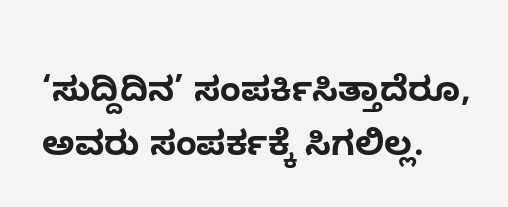‘ಸುದ್ದಿದಿನ’ ಸಂಪರ್ಕಿಸಿತ್ತಾದೆರೂ, ಅವರು ಸಂಪರ್ಕಕ್ಕೆ ಸಿಗಲಿಲ್ಲ.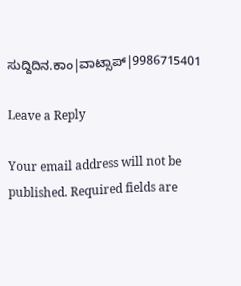ಸುದ್ದಿದಿನ.ಕಾಂ|ವಾಟ್ಸಾಪ್|9986715401

Leave a Reply

Your email address will not be published. Required fields are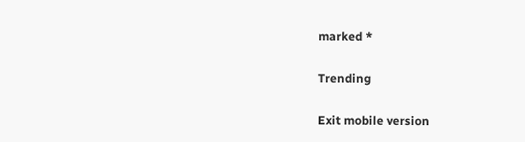marked *

Trending

Exit mobile version